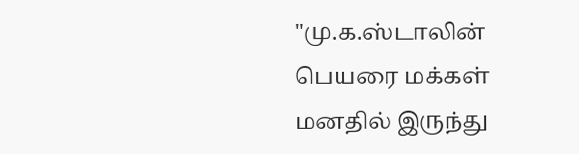"மு.க.ஸ்டாலின் பெயரை மக்கள் மனதில் இருந்து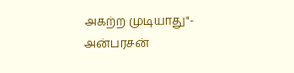அகற்ற முடியாது"- அன்பரசன்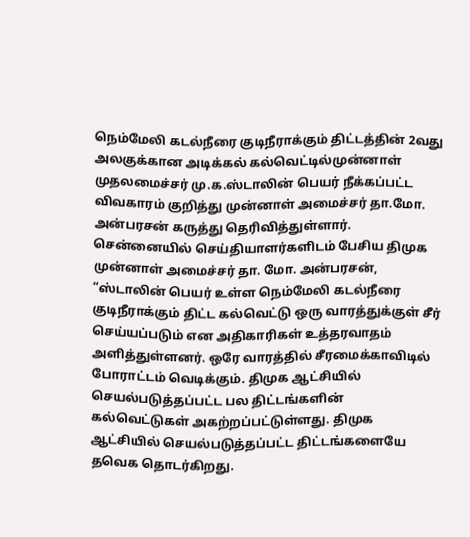நெம்மேலி கடல்நீரை குடிநீராக்கும் திட்டத்தின் 2வது அலகுக்கான அடிக்கல் கல்வெட்டில்முன்னாள் முதலமைச்சர் மு.க.ஸ்டாலின் பெயர் நீக்கப்பட்ட விவகாரம் குறித்து முன்னாள் அமைச்சர் தா.மோ. அன்பரசன் கருத்து தெரிவித்துள்ளார்.
சென்னையில் செய்தியாளர்களிடம் பேசிய திமுக முன்னாள் அமைச்சர் தா. மோ. அன்பரசன், “ஸ்டாலின் பெயர் உள்ள நெம்மேலி கடல்நீரை குடிநீராக்கும் திட்ட கல்வெட்டு ஒரு வாரத்துக்குள் சீர் செய்யப்படும் என அதிகாரிகள் உத்தரவாதம் அளித்துள்ளனர். ஒரே வாரத்தில் சீரமைக்காவிடில் போராட்டம் வெடிக்கும். திமுக ஆட்சியில் செயல்படுத்தப்பட்ட பல திட்டங்களின் கல்வெட்டுகள் அகற்றப்பட்டுள்ளது. திமுக ஆட்சியில் செயல்படுத்தப்பட்ட திட்டங்களையே தவெக தொடர்கிறது.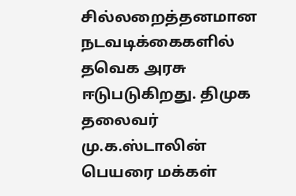சில்லறைத்தனமான நடவடிக்கைகளில் தவெக அரசு ஈடுபடுகிறது. திமுக தலைவர் மு.க.ஸ்டாலின் பெயரை மக்கள்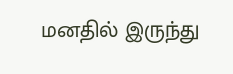மனதில் இருந்து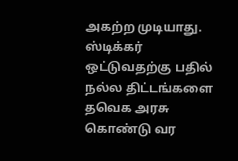அகற்ற முடியாது. ஸ்டிக்கர் ஒட்டுவதற்கு பதில் நல்ல திட்டங்களை தவெக அரசு கொண்டு வர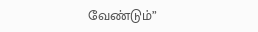வேண்டும்”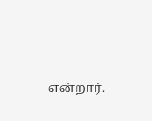என்றார்.